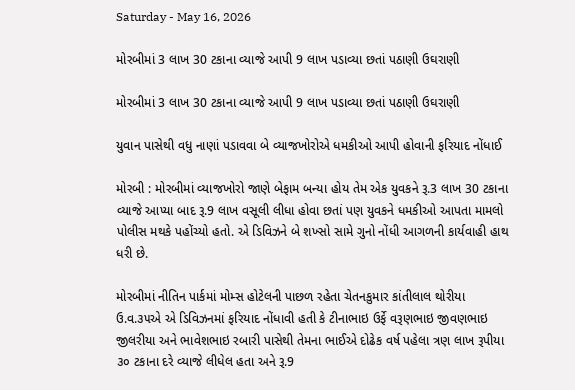Saturday - May 16, 2026

મોરબીમાં 3 લાખ 30 ટકાના વ્યાજે આપી 9 લાખ પડાવ્યા છતાં પઠાણી ઉઘરાણી

મોરબીમાં 3 લાખ 30 ટકાના વ્યાજે આપી 9 લાખ પડાવ્યા છતાં પઠાણી ઉઘરાણી

યુવાન પાસેથી વધુ નાણાં પડાવવા બે વ્યાજખોરોએ ધમકીઓ આપી હોવાની ફરિયાદ નોંધાઈ

મોરબી : મોરબીમાં વ્યાજખોરો જાણે બેફામ બન્યા હોય તેમ એક યુવકને રૂ.3 લાખ 30 ટકાના વ્યાજે આપ્યા બાદ રૂ.9 લાખ વસૂલી લીધા હોવા છતાં પણ યુવકને ધમકીઓ આપતા મામલો પોલીસ મથકે પહોંચ્યો હતો. એ ડિવિઝને બે શખ્સો સામે ગુનો નોંધી આગળની કાર્યવાહી હાથ ધરી છે.

મોરબીમાં નીતિન પાર્કમાં મોમ્સ હોટેલની પાછળ રહેતા ચેતનકુમાર કાંતીલાલ થોરીયા ઉ.વ.૩૫એ એ ડિવિઝનમાં ફરિયાદ નોંધાવી હતી કે ટીનાભાઇ ઉર્ફે વરૂણભાઇ જીવણભાઇ જીલરીયા અને ભાવેશભાઇ રબારી પાસેથી તેમના ભાઈએ દોઢેક વર્ષ પહેલા ત્રણ લાખ રૂપીયા ૩૦ ટકાના દરે વ્યાજે લીધેલ હતા અને રૂ.9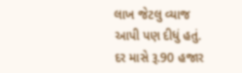લાખ જેટલુ વ્યાજ આપી પણ દીધું હતું. દર માસે રૂ.90 હજાર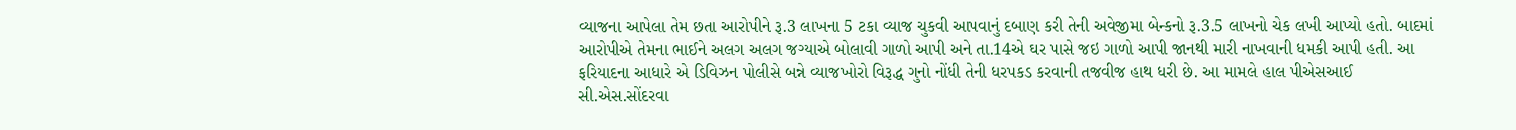વ્યાજના આપેલા તેમ છતા આરોપીને રૂ.3 લાખના 5 ટકા વ્યાજ ચુકવી આપવાનું દબાણ કરી તેની અવેજીમા બેન્કનો રૂ.3.5 લાખનો ચેક લખી આપ્યો હતો. બાદમાં આરોપીએ તેમના ભાઈને અલગ અલગ જગ્યાએ બોલાવી ગાળો આપી અને તા.14એ ઘર પાસે જઇ ગાળો આપી જાનથી મારી નાખવાની ધમકી આપી હતી. આ ફરિયાદના આધારે એ ડિવિઝન પોલીસે બન્ને વ્યાજખોરો વિરૂદ્ધ ગુનો નોંધી તેની ધરપકડ કરવાની તજવીજ હાથ ધરી છે. આ મામલે હાલ પીએસઆઈ સી.એસ.સોંદરવા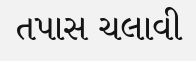તપાસ ચલાવી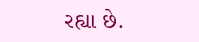રહ્યા છે.